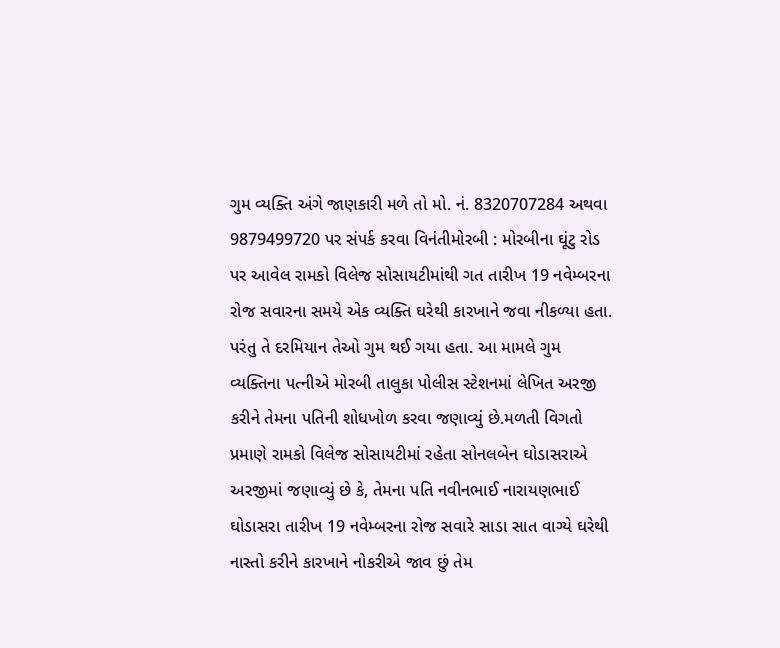ગુમ વ્યક્તિ અંગે જાણકારી મળે તો મો. નં. 8320707284 અથવા 9879499720 પર સંપર્ક કરવા વિનંતીમોરબી : મોરબીના ઘૂંટુ રોડ પર આવેલ રામકો વિલેજ સોસાયટીમાંથી ગત તારીખ 19 નવેમ્બરના રોજ સવારના સમયે એક વ્યક્તિ ઘરેથી કારખાને જવા નીકળ્યા હતા. પરંતુ તે દરમિયાન તેઓ ગુમ થઈ ગયા હતા. આ મામલે ગુમ વ્યક્તિના પત્નીએ મોરબી તાલુકા પોલીસ સ્ટેશનમાં લેખિત અરજી કરીને તેમના પતિની શોધખોળ કરવા જણાવ્યું છે.મળતી વિગતો પ્રમાણે રામકો વિલેજ સોસાયટીમાં રહેતા સોનલબેન ઘોડાસરાએ અરજીમાં જણાવ્યું છે કે, તેમના પતિ નવીનભાઈ નારાયણભાઈ ઘોડાસરા તારીખ 19 નવેમ્બરના રોજ સવારે સાડા સાત વાગ્યે ઘરેથી નાસ્તો કરીને કારખાને નોકરીએ જાવ છું તેમ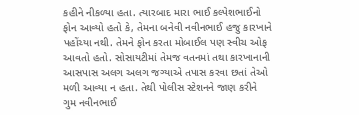કહીને નીકળ્યા હતા. ત્યારબાદ મારા ભાઈ કલ્પેશભાઈનો ફોન આવ્યો હતો કે, તેમના બનેવી નવીનભાઈ હજુ કારખાને પહોંચ્યા નથી. તેમને ફોન કરતા મોબાઈલ પણ સ્વીચ ઓફ આવતો હતો. સોસાયટીમાં તેમજ વતનમાં તથા કારખાનાની આસપાસ અલગ અલગ જગ્યાએ તપાસ કરવા છતાં તેઓ મળી આવ્યા ન હતા. તેથી પોલીસ સ્ટેશનને જાણ કરીને ગુમ નવીનભાઈ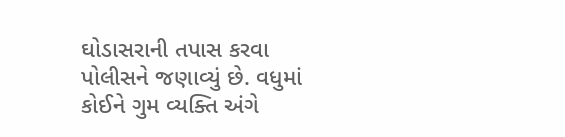ઘોડાસરાની તપાસ કરવા પોલીસને જણાવ્યું છે. વધુમાં કોઈને ગુમ વ્યક્તિ અંગે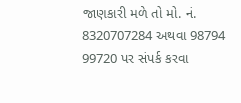જાણકારી મળે તો મો. નં. 8320707284 અથવા 98794 99720 પર સંપર્ક કરવા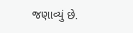જણાવ્યું છે.